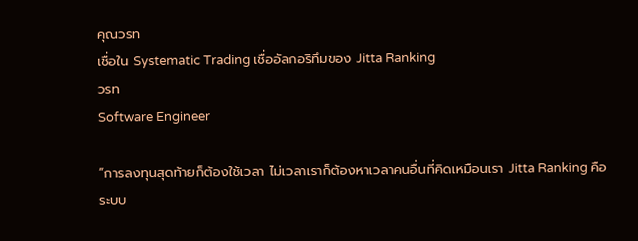คุณวรท
เชื่อใน Systematic Trading เชื่ออัลกอริทึมของ Jitta Ranking
วรท
Software Engineer

“การลงทุนสุดท้ายก็ต้องใช้เวลา ไม่เวลาเราก็ต้องหาเวลาคนอื่นที่คิดเหมือนเรา Jitta Ranking คือระบบ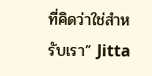ที่คิดว่าใช่สำหรับเรา” Jitta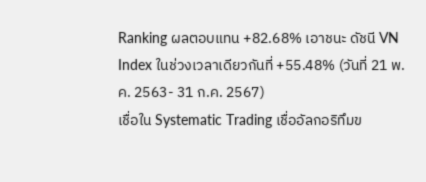Ranking ผลตอบแทน +82.68% เอาชนะ ดัชนี VN Index ในช่วงเวลาเดียวกันที่ +55.48% (วันที่ 21 พ.ค. 2563- 31 ก.ค. 2567)
เชื่อใน Systematic Trading เชื่ออัลกอริทึมข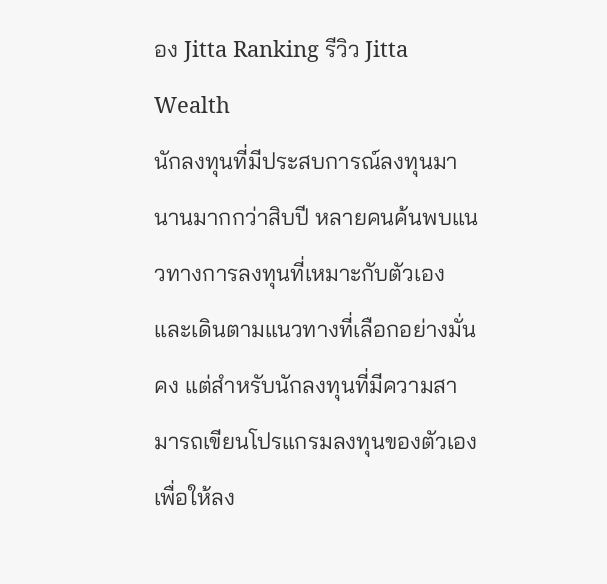อง Jitta Ranking รีวิว Jitta Wealth
นักลงทุนที่มีประสบการณ์ลงทุนมานานมากกว่าสิบปี หลายคนค้นพบแนวทางการลงทุนที่เหมาะกับตัวเอง และเดินตามแนวทางที่เลือกอย่างมั่นคง แต่สำหรับนักลงทุนที่มีความสามารถเขียนโปรแกรมลงทุนของตัวเองเพื่อให้ลง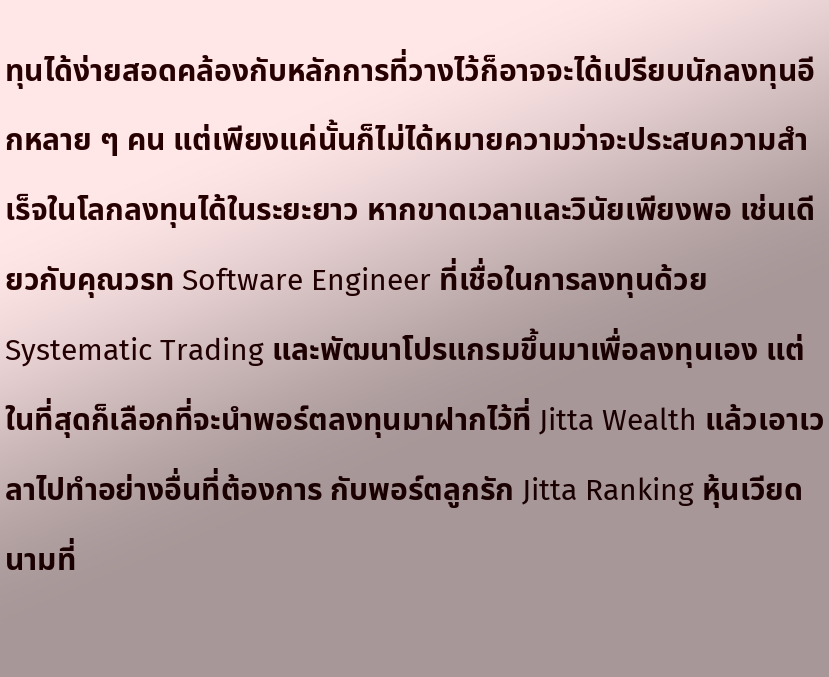ทุนได้ง่ายสอดคล้องกับหลักการที่วางไว้ก็อาจจะได้เปรียบนักลงทุนอีกหลาย ๆ คน แต่เพียงแค่นั้นก็ไม่ได้หมายความว่าจะประสบความสำเร็จในโลกลงทุนได้ในระยะยาว หากขาดเวลาและวินัยเพียงพอ เช่นเดียวกับคุณวรท Software Engineer ที่เชื่อในการลงทุนด้วย Systematic Trading และพัฒนาโปรแกรมขึ้นมาเพื่อลงทุนเอง แต่ในที่สุดก็เลือกที่จะนำพอร์ตลงทุนมาฝากไว้ที่ Jitta Wealth แล้วเอาเวลาไปทำอย่างอื่นที่ต้องการ กับพอร์ตลูกรัก Jitta Ranking หุ้นเวียดนามที่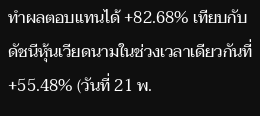ทำผลตอบแทนได้ +82.68% เทียบกับดัชนีหุ้นเวียดนามในช่วงเวลาเดียวกันที่ +55.48% (วันที่ 21 พ.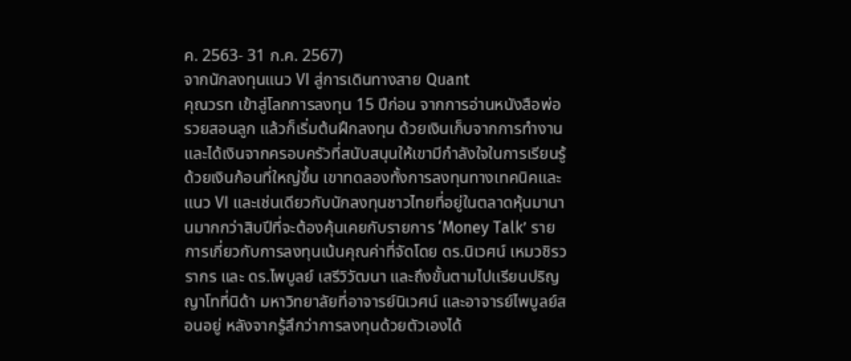ค. 2563- 31 ก.ค. 2567)
จากนักลงทุนแนว VI สู่การเดินทางสาย Quant
คุณวรท เข้าสู่โลกการลงทุน 15 ปีก่อน จากการอ่านหนังสือพ่อรวยสอนลูก แล้วก็เริ่มต้นฝึกลงทุน ด้วยเงินเก็บจากการทำงาน และได้เงินจากครอบครัวที่สนับสนุนให้เขามีกำลังใจในการเรียนรู้ ด้วยเงินก้อนที่ใหญ่ขึ้น เขาทดลองทั้งการลงทุนทางเทคนิคและแนว VI และเช่นเดียวกับนักลงทุนชาวไทยที่อยู่ในตลาดหุ้นมานานมากกว่าสิบปีที่จะต้องคุ้นเคยกับรายการ ‘Money Talk’ รายการเกี่ยวกับการลงทุนเน้นคุณค่าที่จัดโดย ดร.นิเวศน์ เหมวชิรวรากร และ ดร.ไพบูลย์ เสรีวิวัฒนา และถึงขั้นตามไปเเรียนปริญญาโทที่นิด้า มหาวิทยาลัยที่อาจารย์นิเวศน์ และอาจารย์ไพบูลย์สอนอยู่ หลังจากรู้สึกว่าการลงทุนด้วยตัวเองได้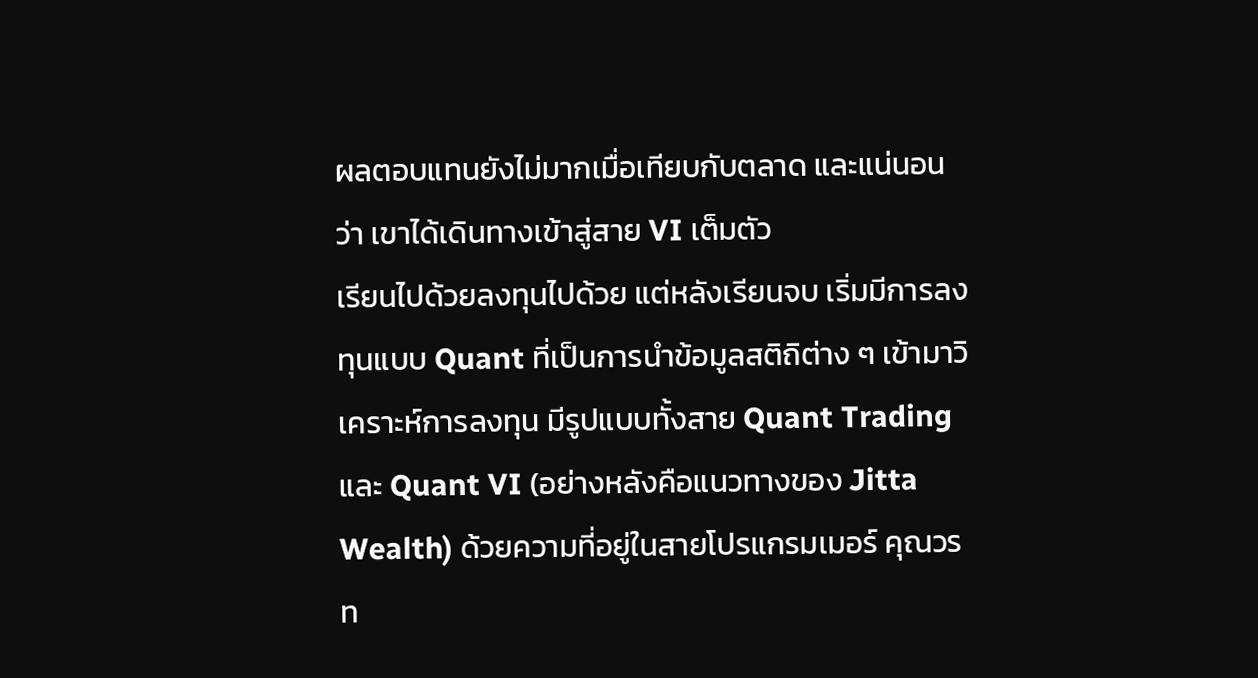ผลตอบแทนยังไม่มากเมื่อเทียบกับตลาด และแน่นอนว่า เขาได้เดินทางเข้าสู่สาย VI เต็มตัว
เรียนไปด้วยลงทุนไปด้วย แต่หลังเรียนจบ เริ่มมีการลงทุนแบบ Quant ที่เป็นการนำข้อมูลสติถิต่าง ๆ เข้ามาวิเคราะห์การลงทุน มีรูปแบบทั้งสาย Quant Trading และ Quant VI (อย่างหลังคือแนวทางของ Jitta Wealth) ด้วยความที่อยู่ในสายโปรแกรมเมอร์ คุณวรท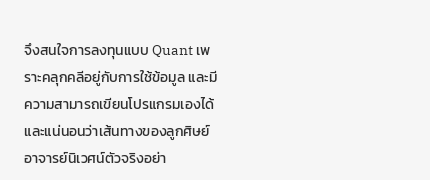จึงสนใจการลงทุนแบบ Quant เพราะคลุกคลีอยู่กับการใช้ข้อมูล และมีความสามารถเขียนโปรแกรมเองได้ และแน่นอนว่าเส้นทางของลูกศิษย์อาจารย์นิเวศน์ตัวจริงอย่า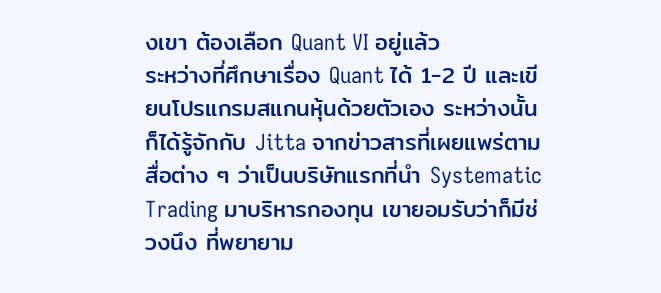งเขา ต้องเลือก Quant VI อยู่แล้ว
ระหว่างที่ศึกษาเรื่อง Quant ได้ 1-2 ปี และเขียนโปรแกรมสแกนหุ้นด้วยตัวเอง ระหว่างนั้นก็ได้รู้จักกับ Jitta จากข่าวสารที่เผยแพร่ตามสื่อต่าง ๆ ว่าเป็นบริษัทแรกที่นำ Systematic Trading มาบริหารกองทุน เขายอมรับว่าก็มีช่วงนึง ที่พยายาม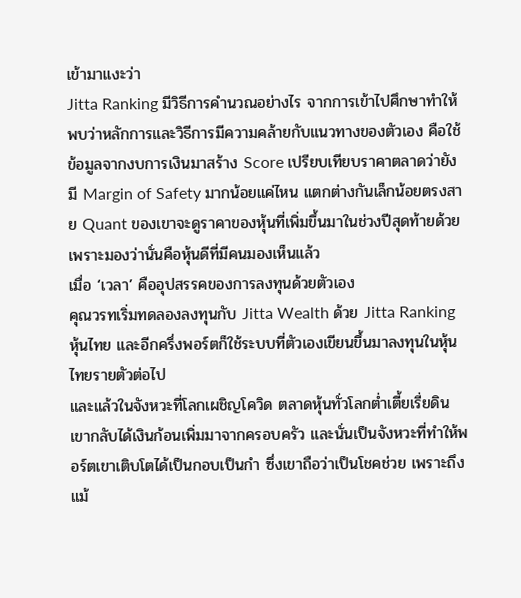เข้ามาแงะว่า
Jitta Ranking มีวิธีการคำนวณอย่างไร จากการเข้าไปศึกษาทำให้พบว่าหลักการและวิธีการมีความคล้ายกับแนวทางของตัวเอง คือใช้ข้อมูลจากงบการเงินมาสร้าง Score เปรียบเทียบราคาตลาดว่ายังมี Margin of Safety มากน้อยแค่ไหน แตกต่างกันเล็กน้อยตรงสาย Quant ของเขาจะดูราคาของหุ้นที่เพิ่มขึ้นมาในช่วงปีสุดท้ายด้วย เพราะมองว่านั่นคือหุ้นดีที่มีคนมองเห็นแล้ว
เมื่อ ‘เวลา’ คืออุปสรรคของการลงทุนด้วยตัวเอง
คุณวรทเริ่มทดลองลงทุนกับ Jitta Wealth ด้วย Jitta Ranking หุ้นไทย และอีกครึ่งพอร์ตก็ใช้ระบบที่ตัวเองเขียนขึ้นมาลงทุนในหุ้นไทยรายตัวต่อไป
และแล้วในจังหวะที่โลกเผชิญโควิด ตลาดหุ้นทั่วโลกต่ำเตี้ยเรี่ยดิน เขากลับได้เงินก้อนเพิ่มมาจากครอบครัว และนั่นเป็นจังหวะที่ทำให้พอร์ตเขาเติบโตได้เป็นกอบเป็นกำ ซึ่งเขาถือว่าเป็นโชคช่วย เพราะถึงแม้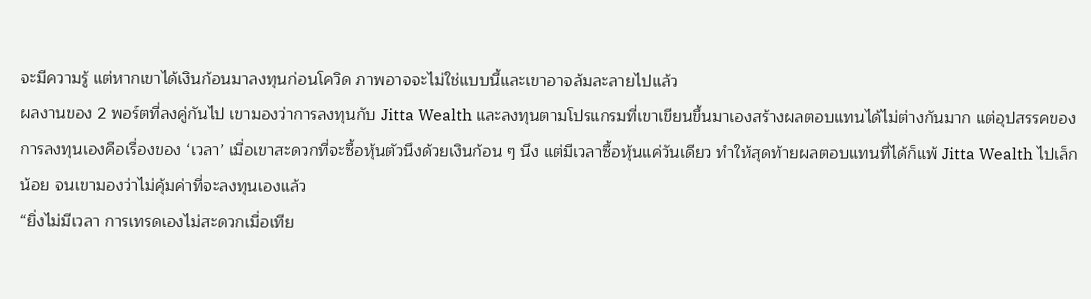จะมีความรู้ แต่หากเขาได้เงินก้อนมาลงทุนก่อนโควิด ภาพอาจจะไม่ใช่แบบนี้และเขาอาจล้มละลายไปแล้ว
ผลงานของ 2 พอร์ตที่ลงคู่กันไป เขามองว่าการลงทุนกับ Jitta Wealth และลงทุนตามโปรแกรมที่เขาเขียนขึ้นมาเองสร้างผลตอบแทนได้ไม่ต่างกันมาก แต่อุปสรรคของการลงทุนเองคือเรื่องของ ‘เวลา’ เมื่อเขาสะดวกที่จะซื้อหุ้นตัวนึงด้วยเงินก้อน ๆ นึง แต่มีเวลาซื้อหุ้นแค่วันเดียว ทำให้สุดท้ายผลตอบแทนที่ได้ก็แพ้ Jitta Wealth ไปเล็กน้อย จนเขามองว่าไม่คุ้มค่าที่จะลงทุนเองแล้ว
“ยิ่งไม่มีเวลา การเทรดเองไม่สะดวกเมื่อเทีย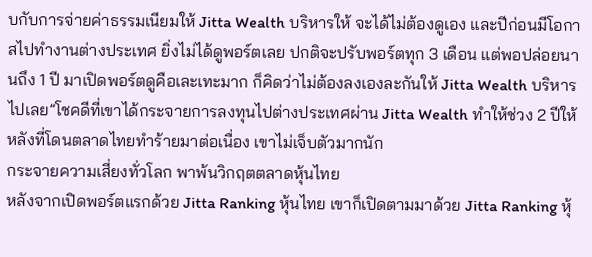บกับการจ่ายค่าธรรมเนียมให้ Jitta Wealth บริหารให้ จะได้ไม่ต้องดูเอง และปีก่อนมีโอกาสไปทำงานต่างประเทศ ยิ่งไม่ได้ดูพอร์ตเลย ปกติจะปรับพอร์ตทุก 3 เดือน แต่พอปล่อยนานถึง 1 ปี มาเปิดพอร์ตดูคือเละเทะมาก ก็คิดว่าไม่ต้องลงเองละกันให้ Jitta Wealth บริหารไปเลย”โชคดีที่เขาได้กระจายการลงทุนไปต่างประเทศผ่าน Jitta Wealth ทำให้ช่วง 2 ปีให้หลังที่โดนตลาดไทยทำร้ายมาต่อเนื่อง เขาไม่เจ็บตัวมากนัก
กระจายความเสี่ยงทั่วโลก พาพ้นวิกฤตตลาดหุ้นไทย
หลังจากเปิดพอร์ตแรกด้วย Jitta Ranking หุ้นไทย เขาก็เปิดตามมาด้วย Jitta Ranking หุ้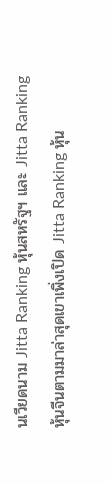นเวียดนาม Jitta Ranking หุ้นสหรัฐฯ และ Jitta Ranking หุ้นจีนตามมาล่าสุดเขาเพิ่งเปิด Jitta Ranking หุ้น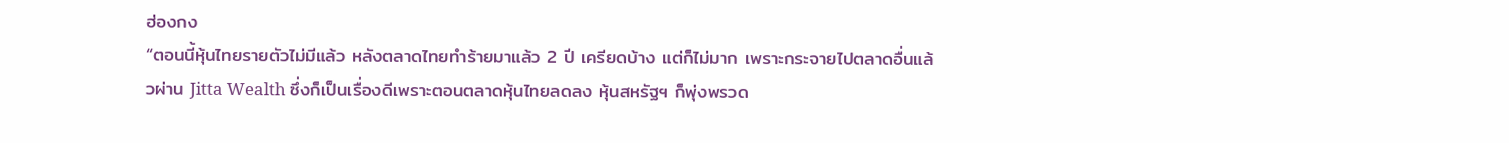ฮ่องกง
“ตอนนี้หุ้นไทยรายตัวไม่มีแล้ว หลังตลาดไทยทำร้ายมาแล้ว 2 ปี เครียดบ้าง แต่ก็ไม่มาก เพราะกระจายไปตลาดอื่นแล้วผ่าน Jitta Wealth ซึ่งก็เป็นเรื่องดีเพราะตอนตลาดหุ้นไทยลดลง หุ้นสหรัฐฯ ก็พุ่งพรวด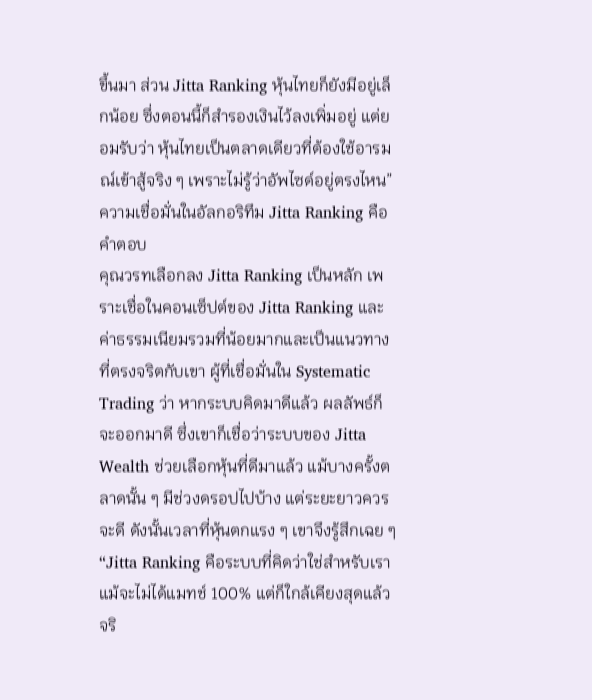ขึ้นมา ส่วน Jitta Ranking หุ้นไทยก็ยังมีอยู่เล็กน้อย ซึ่งตอนนี้ก็สำรองเงินไว้ลงเพิ่มอยู่ แต่ยอมรับว่า หุ้นไทยเป็นตลาดเดียวที่ต้องใช้อารมณ์เข้าสู้จริง ๆ เพราะไม่รู้ว่าอัพไซด์อยู่ตรงไหน”
ความเชื่อมั่นในอัลกอริทึม Jitta Ranking คือคำตอบ
คุณวรทเลือกลง Jitta Ranking เป็นหลัก เพราะเชื่อในคอนเซ็ปต์ของ Jitta Ranking และค่าธรรมเนียมรวมที่น้อยมากและเป็นแนวทางที่ตรงจริตกับเขา ผู้ที่เชื่อมั่นใน Systematic Trading ว่า หากระบบคิดมาดีแล้ว ผลลัพธ์ก็จะออกมาดี ซึ่งเขาก็เชื่อว่าระบบของ Jitta Wealth ช่วยเลือกหุ้นที่ดีมาแล้ว แม้บางครั้งตลาดนั้น ๆ มีช่วงดรอปไปบ้าง แต่ระยะยาวควรจะดี ดังนั้นเวลาที่หุ้นตกแรง ๆ เขาจึงรู้สึกเฉย ๆ
“Jitta Ranking คือระบบที่คิดว่าใช่สำหรับเรา แม้จะไม่ได้แมทช์ 100% แต่ก็ใกล้เคียงสุดแล้ว จริ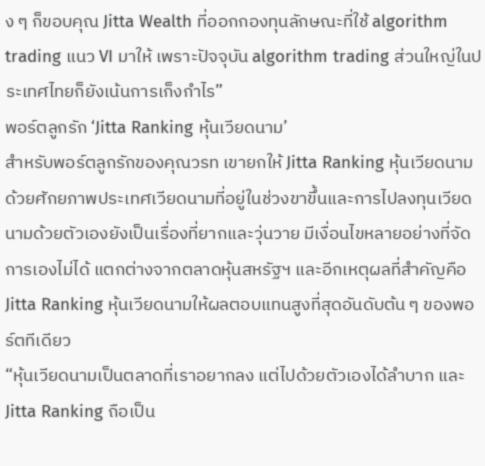ง ๆ ก็ขอบคุณ Jitta Wealth ที่ออกกองทุนลักษณะที่ใช้ algorithm trading แนว VI มาให้ เพราะปัจจุบัน algorithm trading ส่วนใหญ่ในประเทศไทยก็ยังเน้นการเก็งกำไร”
พอร์ตลูกรัก ‘Jitta Ranking หุ้นเวียดนาม’
สำหรับพอร์ตลูกรักของคุณวรท เขายกให้ Jitta Ranking หุ้นเวียดนาม ด้วยศักยภาพประเทศเวียดนามที่อยู่ในช่วงขาขึ้นและการไปลงทุนเวียดนามด้วยตัวเองยังเป็นเรื่องที่ยากและวุ่นวาย มีเงื่อนไขหลายอย่างที่จัดการเองไม่ได้ แตกต่างจากตลาดหุ้นสหรัฐฯ และอีกเหตุผลที่สำคัญคือ Jitta Ranking หุ้นเวียดนามให้ผลตอบแทนสูงที่สุดอันดับต้น ๆ ของพอร์ตทีเดียว
“หุ้นเวียดนามเป็นตลาดที่เราอยากลง แต่ไปด้วยตัวเองได้ลำบาก และ Jitta Ranking ถือเป็น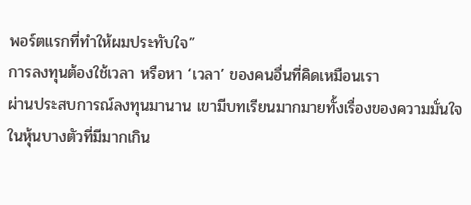พอร์ตแรกที่ทำให้ผมประทับใจ”
การลงทุนต้องใช้เวลา หรือหา ‘เวลา’ ของคนอื่นที่คิดเหมือนเรา
ผ่านประสบการณ์ลงทุนมานาน เขามีบทเรียนมากมายทั้งเรื่องของความมั่นใจในหุ้นบางตัวที่มีมากเกิน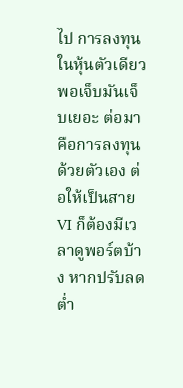ไป การลงทุนในหุ้นตัวเดียว พอเจ็บมันเจ็บเยอะ ต่อมาคือการลงทุนด้วยตัวเอง ต่อให้เป็นสาย VI ก็ต้องมีเวลาดูพอร์ตบ้าง หากปรับลดต่ำ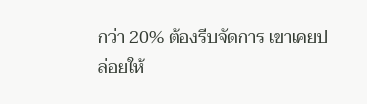กว่า 20% ต้องรีบจัดการ เขาเคยปล่อยให้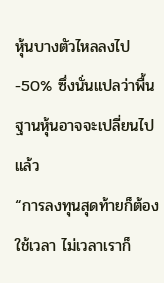หุ้นบางตัวไหลลงไป -50% ซึ่งนั่นแปลว่าพื้นฐานหุ้นอาจจะเปลี่ยนไปแล้ว
“การลงทุนสุดท้ายก็ต้องใช้เวลา ไม่เวลาเราก็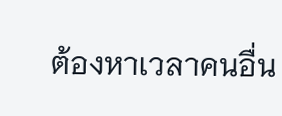ต้องหาเวลาคนอื่น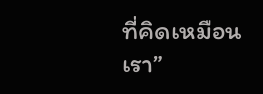ที่คิดเหมือนเรา”